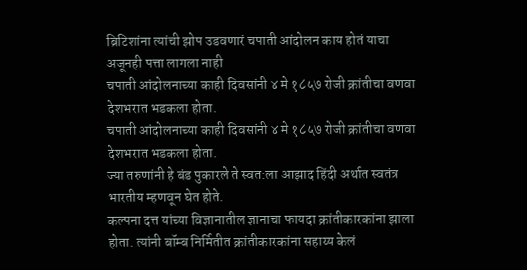ब्रिटिशांना त्यांची झोप उडवणारं चपाती आंदोलन काय होतं याचा अजूनही पत्ता लागला नाही
चपाती आंदोलनाच्या काही दिवसांनी ४ मे १८५७ रोजी क्रांतीचा वणवा देशभरात भडकला होता.
चपाती आंदोलनाच्या काही दिवसांनी ४ मे १८५७ रोजी क्रांतीचा वणवा देशभरात भडकला होता.
ज्या तरुणांनी हे बंड पुकारले ते स्वत:ला आझाद हिंदी अर्थात स्वतंत्र भारतीय म्हणवून घेत होते.
कल्पना दत्त यांच्या विज्ञानातील ज्ञानाचा फायदा क्रांतीकारकांना झाला होता. त्यांनी बॉम्ब निर्मितीत क्रांतीकारकांना सहाय्य केलं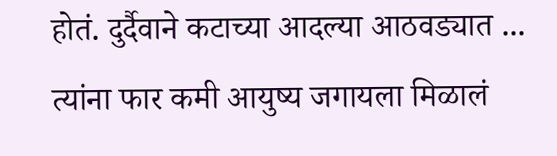होतं. दुर्दैवाने कटाच्या आदल्या आठवड्यात ...
त्यांना फार कमी आयुष्य जगायला मिळालं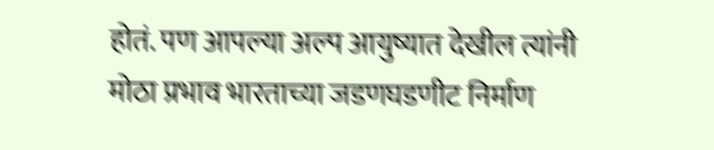होतं. पण आपल्या अल्प आयुष्यात देखील त्यांनी मोठा प्रभाव भारताच्या जडणघडणीट निर्माण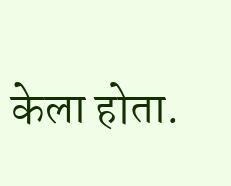केला होता.